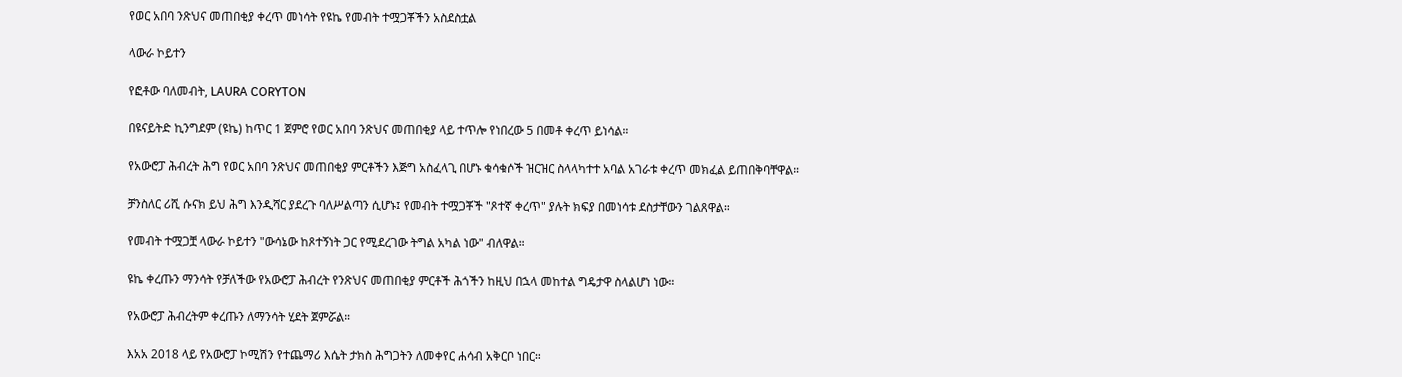የወር አበባ ንጽህና መጠበቂያ ቀረጥ መነሳት የዩኬ የመብት ተሟጋቾችን አስደስቷል

ላውራ ኮይተን

የፎቶው ባለመብት, LAURA CORYTON

በዩናይትድ ኪንግደም (ዩኬ) ከጥር 1 ጀምሮ የወር አበባ ንጽህና መጠበቂያ ላይ ተጥሎ የነበረው 5 በመቶ ቀረጥ ይነሳል።

የአውሮፓ ሕብረት ሕግ የወር አበባ ንጽህና መጠበቂያ ምርቶችን እጅግ አስፈላጊ በሆኑ ቁሳቁሶች ዝርዝር ስላላካተተ አባል አገራቱ ቀረጥ መክፈል ይጠበቅባቸዋል።

ቻንስለር ሪሺ ሱናክ ይህ ሕግ እንዲሻር ያደረጉ ባለሥልጣን ሲሆኑ፤ የመብት ተሟጋቾች "ጾተኛ ቀረጥ" ያሉት ክፍያ በመነሳቱ ደስታቸውን ገልጸዋል።

የመብት ተሟጋቿ ላውራ ኮይተን "ውሳኔው ከጾተኝነት ጋር የሚደረገው ትግል አካል ነው" ብለዋል።

ዩኬ ቀረጡን ማንሳት የቻለችው የአውሮፓ ሕብረት የንጽህና መጠበቂያ ምርቶች ሕጎችን ከዚህ በኋላ መከተል ግዴታዋ ስላልሆነ ነው።

የአውሮፓ ሕብረትም ቀረጡን ለማንሳት ሂደት ጀምሯል።

እአአ 2018 ላይ የአውሮፓ ኮሚሽን የተጨማሪ እሴት ታክስ ሕግጋትን ለመቀየር ሐሳብ አቅርቦ ነበር።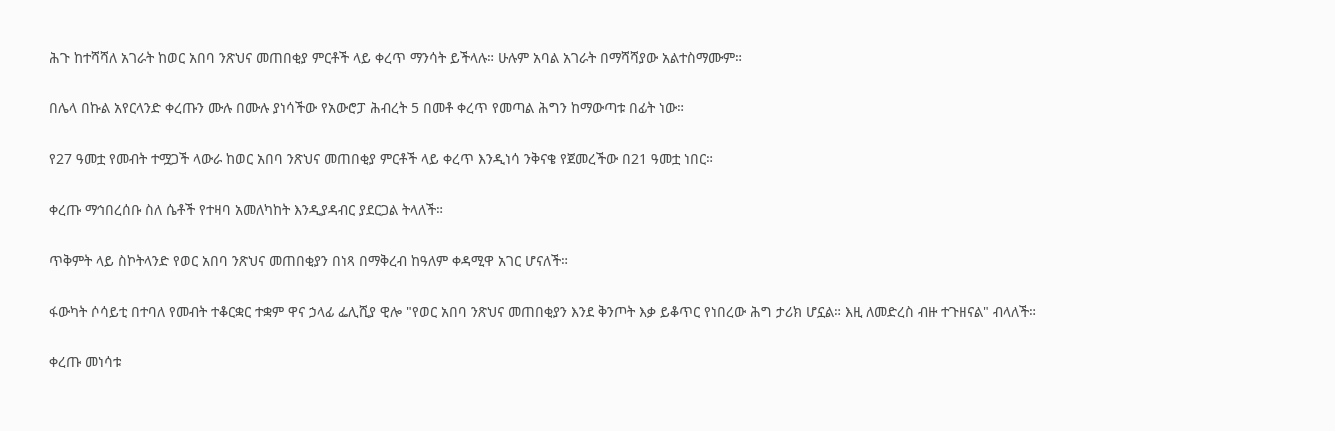ሕጉ ከተሻሻለ አገራት ከወር አበባ ንጽህና መጠበቂያ ምርቶች ላይ ቀረጥ ማንሳት ይችላሉ። ሁሉም አባል አገራት በማሻሻያው አልተስማሙም።

በሌላ በኩል አየርላንድ ቀረጡን ሙሉ በሙሉ ያነሳችው የአውሮፓ ሕብረት 5 በመቶ ቀረጥ የመጣል ሕግን ከማውጣቱ በፊት ነው።

የ27 ዓመቷ የመብት ተሟጋች ላውራ ከወር አበባ ንጽህና መጠበቂያ ምርቶች ላይ ቀረጥ እንዲነሳ ንቅናቄ የጀመረችው በ21 ዓመቷ ነበር።

ቀረጡ ማኅበረሰቡ ስለ ሴቶች የተዛባ አመለካከት እንዲያዳብር ያደርጋል ትላለች።

ጥቅምት ላይ ስኮትላንድ የወር አበባ ንጽህና መጠበቂያን በነጻ በማቅረብ ከዓለም ቀዳሚዋ አገር ሆናለች።

ፋውካት ሶሳይቲ በተባለ የመብት ተቆርቋር ተቋም ዋና ኃላፊ ፌሊሺያ ዊሎ "የወር አበባ ንጽህና መጠበቂያን እንደ ቅንጦት እቃ ይቆጥር የነበረው ሕግ ታሪክ ሆኗል። እዚ ለመድረስ ብዙ ተጉዘናል" ብላለች።

ቀረጡ መነሳቱ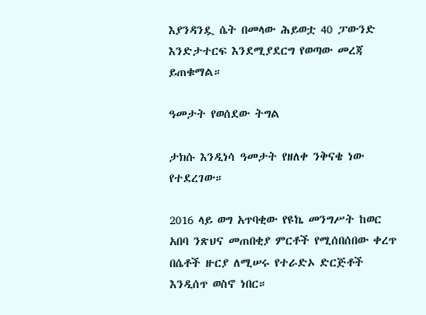እያንዳንዷ ሴት በመላው ሕይወቷ 40 ፓውንድ እንድታተርፍ እንደሚያደርግ የወጣው መረጃ ይጠቁማል።

ዓመታት የወሰደው ትግል

ታክሱ እንዲነሳ ዓመታት የዘለቀ ንቅናቄ ነው የተደረገው።

2016 ላይ ወግ አጥባቂው የዩኬ መንግሥት ከወር አበባ ንጽህና መጠበቂያ ምርቶች የሚሰበሰበው ቀረጥ በሴቶች ዙርያ ለሚሠሩ የተራድኦ ድርጅቶች እንዲሰጥ ወስኖ ነበር።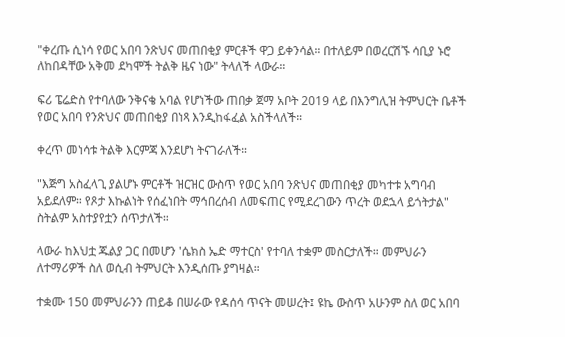"ቀረጡ ሲነሳ የወር አበባ ንጽህና መጠበቂያ ምርቶች ዋጋ ይቀንሳል። በተለይም በወረርሽኙ ሳቢያ ኑሮ ለከበዳቸው አቅመ ደካሞች ትልቅ ዜና ነው" ትላለች ላውራ።

ፍሪ ፔሬድስ የተባለው ንቅናቄ አባል የሆነችው ጠበቃ ጀማ አቦት 2019 ላይ በእንግሊዝ ትምህርት ቤቶች የወር አበባ የንጽህና መጠበቂያ በነጻ እንዲከፋፈል አስችላለች።

ቀረጥ መነሳቱ ትልቅ እርምጃ እንደሆነ ትናገራለች።

"እጅግ አስፈላጊ ያልሆኑ ምርቶች ዝርዝር ውስጥ የወር አበባ ንጽህና መጠበቂያ መካተቱ አግባብ አይደለም። የጾታ እኩልነት የሰፈነበት ማኅበረሰብ ለመፍጠር የሚደረገውን ጥረት ወደኋላ ይጎትታል" ስትልም አስተያየቷን ሰጥታለች።

ላውራ ከእህቷ ጁልያ ጋር በመሆን 'ሴክስ ኤድ ማተርስ' የተባለ ተቋም መስርታለች። መምህራን ለተማሪዎች ስለ ወሲብ ትምህርት እንዲሰጡ ያግዛል።

ተቋሙ 150 መምህራንን ጠይቆ በሠራው የዳሰሳ ጥናት መሠረት፤ ዩኬ ውስጥ አሁንም ስለ ወር አበባ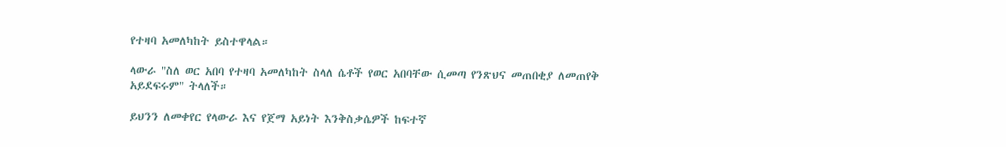የተዛባ አመለካከት ይስተዋላል።

ላውራ "ስለ ወር አበባ የተዛባ አመለካከት ስላለ ሴቶች የወር አበባቸው ሲመጣ የንጽህና መጠበቂያ ለመጠየቅ አይደፍሩም" ትላለች።

ይህንን ለመቀየር የላውራ እና የጀማ አይነት እንቅስቃሴዎች ከፍተኛ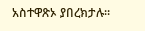አስተዋጽኦ ያበረክታሉ።